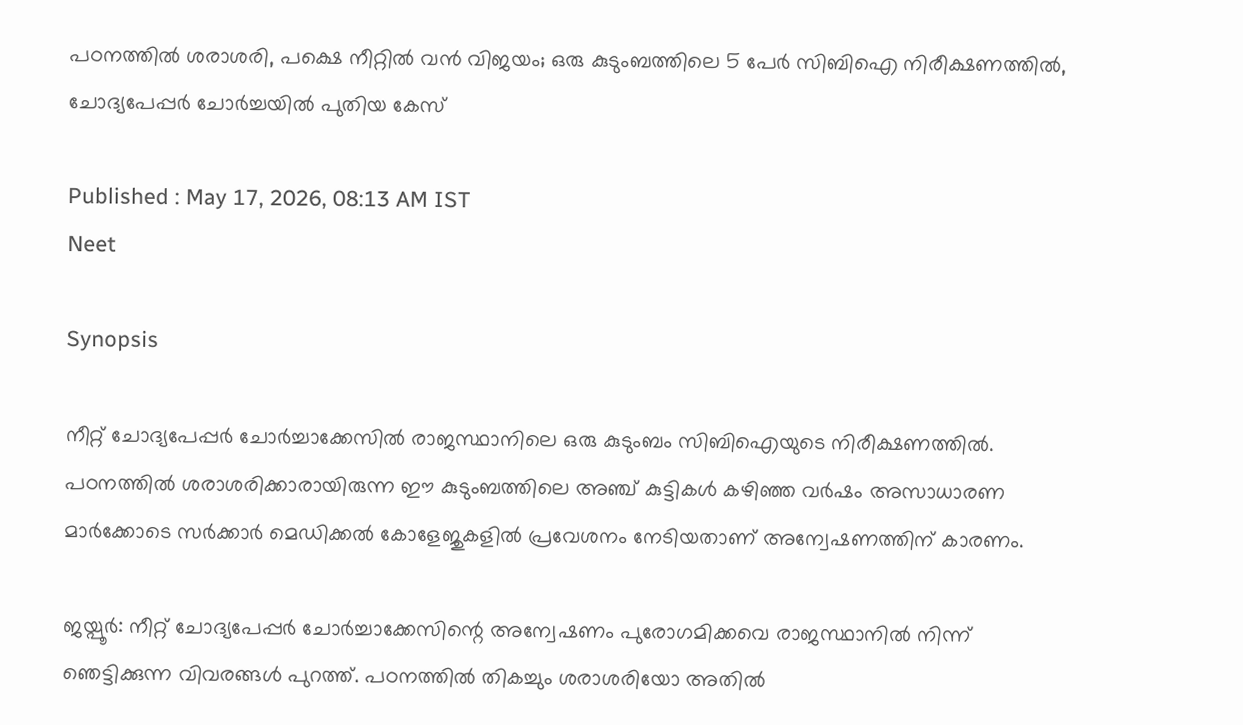പഠനത്തിൽ ശരാശരി, പക്ഷെ നീറ്റിൽ വൻ വിജയം; ഒരു കുടുംബത്തിലെ 5 പേർ സിബിഐ നിരീക്ഷണത്തിൽ, ചോദ്യപേപ്പർ ചോർച്ചയിൽ പുതിയ കേസ്

Published : May 17, 2026, 08:13 AM IST
Neet

Synopsis

നീറ്റ് ചോദ്യപേപ്പർ ചോർച്ചാക്കേസിൽ രാജസ്ഥാനിലെ ഒരു കുടുംബം സിബിഐയുടെ നിരീക്ഷണത്തിൽ. പഠനത്തിൽ ശരാശരിക്കാരായിരുന്ന ഈ കുടുംബത്തിലെ അഞ്ച് കുട്ടികൾ കഴിഞ്ഞ വർഷം അസാധാരണ മാർക്കോടെ സർക്കാർ മെഡിക്കൽ കോളേജുകളിൽ പ്രവേശനം നേടിയതാണ് അന്വേഷണത്തിന് കാരണം.

ജയ്പൂർ: നീറ്റ് ചോദ്യപേപ്പർ ചോർച്ചാക്കേസിന്റെ അന്വേഷണം പുരോഗമിക്കവെ രാജസ്ഥാനിൽ നിന്ന് ഞെട്ടിക്കുന്ന വിവരങ്ങൾ പുറത്ത്. പഠനത്തിൽ തികച്ചും ശരാശരിയോ അതിൽ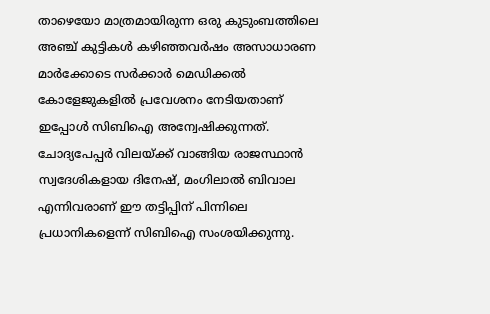താഴെയോ മാത്രമായിരുന്ന ഒരു കുടുംബത്തിലെ അഞ്ച് കുട്ടികൾ കഴിഞ്ഞവർഷം അസാധാരണ മാർക്കോടെ സർക്കാർ മെഡിക്കൽ കോളേജുകളിൽ പ്രവേശനം നേടിയതാണ് ഇപ്പോൾ സിബിഐ അന്വേഷിക്കുന്നത്. ചോദ്യപേപ്പർ വിലയ്ക്ക് വാങ്ങിയ രാജസ്ഥാൻ സ്വദേശികളായ ദിനേഷ്, മംഗിലാൽ ബിവാല എന്നിവരാണ് ഈ തട്ടിപ്പിന് പിന്നിലെ പ്രധാനികളെന്ന് സിബിഐ സംശയിക്കുന്നു.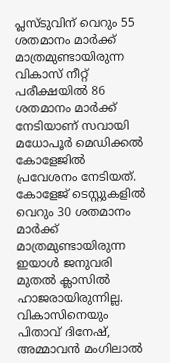പ്ലസ്ടുവിന് വെറും 55 ശതമാനം മാർക്ക് മാത്രമുണ്ടായിരുന്ന വികാസ് നീറ്റ് പരീക്ഷയിൽ 86 ശതമാനം മാർക്ക് നേടിയാണ് സവായി മധോപൂർ മെഡിക്കൽ കോളേജിൽ പ്രവേശനം നേടിയത്. കോളേജ് ടെസ്റ്റുകളിൽ വെറും 30 ശതമാനം മാർക്ക് മാത്രമുണ്ടായിരുന്ന ഇയാൾ ജനുവരി മുതൽ ക്ലാസിൽ ഹാജരായിരുന്നില്ല. വികാസിനെയും പിതാവ് ദിനേഷ്, അമ്മാവൻ മംഗിലാൽ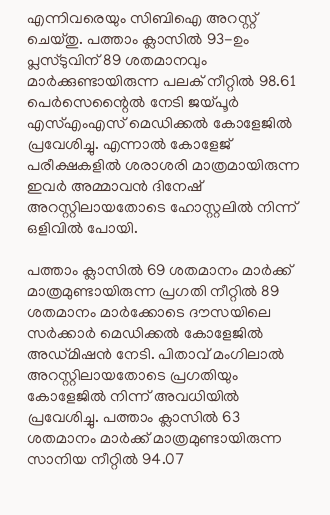എന്നിവരെയും സിബിഐ അറസ്റ്റ് ചെയ്തു. പത്താം ക്ലാസിൽ 93-ഉം പ്ലസ്ടുവിന് 89 ശതമാനവും മാർക്കുണ്ടായിരുന്ന പലക് നീറ്റിൽ 98.61 പെർസെന്റൈൽ നേടി ജയ്പൂർ എസ്എംഎസ് മെഡിക്കൽ കോളേജിൽ പ്രവേശിച്ചു. എന്നാൽ കോളേജ് പരീക്ഷകളിൽ ശരാശരി മാത്രമായിരുന്ന ഇവർ അമ്മാവൻ ദിനേഷ് അറസ്റ്റിലായതോടെ ഹോസ്റ്റലിൽ നിന്ന് ഒളിവിൽ പോയി.

പത്താം ക്ലാസിൽ 69 ശതമാനം മാർക്ക് മാത്രമുണ്ടായിരുന്ന പ്രഗതി നീറ്റിൽ 89 ശതമാനം മാർക്കോടെ ദൗസയിലെ സർക്കാർ മെഡിക്കൽ കോളേജിൽ അഡ്മിഷൻ നേടി. പിതാവ് മംഗിലാൽ അറസ്റ്റിലായതോടെ പ്രഗതിയും കോളേജിൽ നിന്ന് അവധിയിൽ പ്രവേശിച്ചു. പത്താം ക്ലാസിൽ 63 ശതമാനം മാർക്ക് മാത്രമുണ്ടായിരുന്ന സാനിയ നീറ്റിൽ 94.07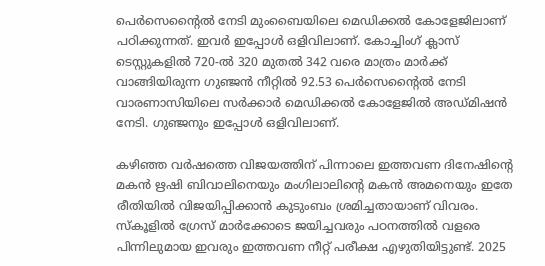പെർസെന്റൈൽ നേടി മുംബൈയിലെ മെഡിക്കൽ കോളേജിലാണ് പഠിക്കുന്നത്. ഇവർ ഇപ്പോൾ ഒളിവിലാണ്. കോച്ചിംഗ് ക്ലാസ് ടെസ്റ്റുകളിൽ 720-ൽ 320 മുതൽ 342 വരെ മാത്രം മാർക്ക് വാങ്ങിയിരുന്ന ഗുഞ്ജൻ നീറ്റിൽ 92.53 പെർസെന്റൈൽ നേടി വാരണാസിയിലെ സർക്കാർ മെഡിക്കൽ കോളേജിൽ അഡ്മിഷൻ നേടി. ഗുഞ്ജനും ഇപ്പോൾ ഒളിവിലാണ്.

കഴിഞ്ഞ വർഷത്തെ വിജയത്തിന് പിന്നാലെ ഇത്തവണ ദിനേഷിന്റെ മകൻ ഋഷി ബിവാലിനെയും മംഗിലാലിന്റെ മകൻ അമനെയും ഇതേ രീതിയിൽ വിജയിപ്പിക്കാൻ കുടുംബം ശ്രമിച്ചതായാണ് വിവരം. സ്കൂളിൽ ഗ്രേസ് മാർക്കോടെ ജയിച്ചവരും പഠനത്തിൽ വളരെ പിന്നിലുമായ ഇവരും ഇത്തവണ നീറ്റ് പരീക്ഷ എഴുതിയിട്ടുണ്ട്. 2025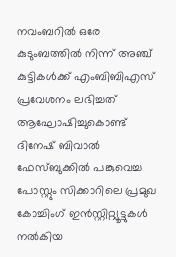നവംബറിൽ ഒരേ കുടുംബത്തിൽ നിന്ന് അഞ്ച് കുട്ടികൾക്ക് എംബിബിഎസ് പ്രവേശനം ലഭിച്ചത് ആഘോഷിച്ചുകൊണ്ട് ദിനേഷ് ബിവാൽ ഫേസ്ബുക്കിൽ പങ്കുവെച്ച പോസ്റ്റും സിക്കാറിലെ പ്രമുഖ കോച്ചിംഗ് ഇൻസ്റ്റിറ്റ്യൂട്ടുകൾ നൽകിയ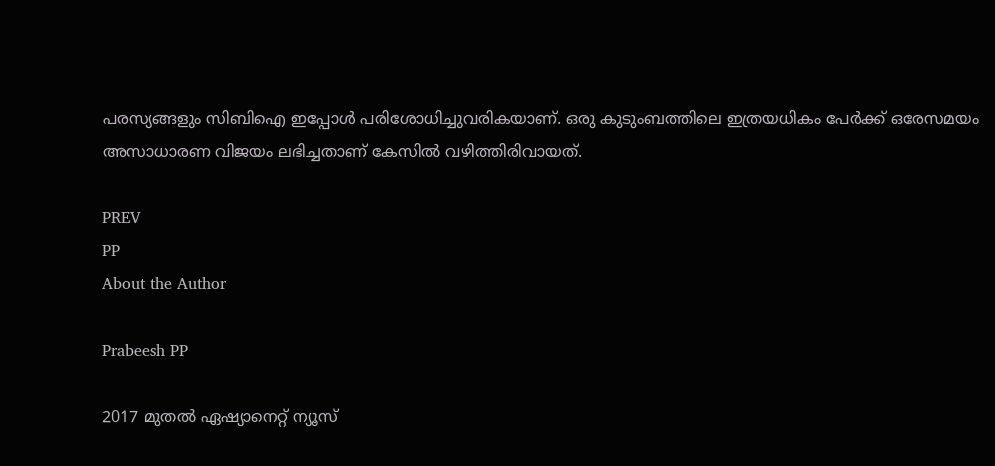പരസ്യങ്ങളും സിബിഐ ഇപ്പോൾ പരിശോധിച്ചുവരികയാണ്. ഒരു കുടുംബത്തിലെ ഇത്രയധികം പേർക്ക് ഒരേസമയം അസാധാരണ വിജയം ലഭിച്ചതാണ് കേസിൽ വഴിത്തിരിവായത്.

PREV
PP
About the Author

Prabeesh PP

2017 മുതല്‍ ഏഷ്യാനെറ്റ് ന്യൂസ്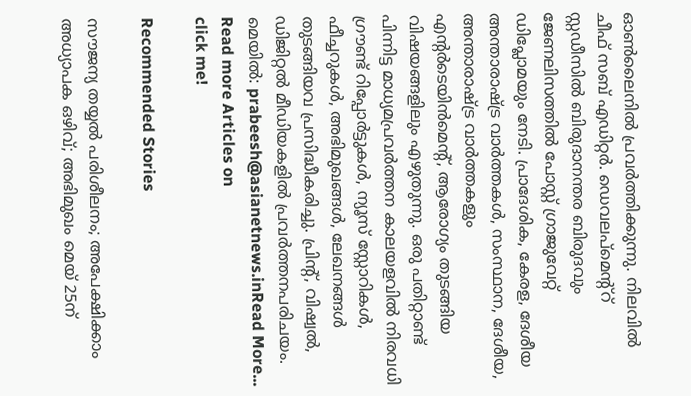ഓണ്‍ലൈനില്‍ പ്രവര്‍ത്തിക്കുന്നു. നിലവില്‍ ചീഫ് സബ് എഡിറ്റര്‍. ഡെവലപ്മെന്റ്റ് സ്റ്റഡീസിൽ ബിരുദാനന്തര ബിരുദവും ജേണലിസത്തില്‍ പോസ്റ്റ് ഗ്രാജുവേറ്റ് ഡിപ്ലോമയും നേടി. പ്രാദേശിക, കേരള, ദേശീയ അന്താരാഷ്ട്ര വാർത്തകൾ, സംസ്ഥാന, ദേശീയ, അന്താരാഷ്ട്ര വാര്‍ത്തകളും എന്റര്‍ടെയിന്‍മെന്റ്, ആരോഗ്യം തുടങ്ങിയ വിഷയങ്ങളിലും എഴുതുന്നു. ഒരു പതിറ്റാണ്ട് പിന്നിട്ട മാധ്യമപ്രവര്‍ത്തന കാലയളവില്‍ നിരവധി ഗ്രൗണ്ട് റിപ്പോര്‍ട്ടുകള്‍, ന്യൂസ് സ്റ്റോറികള്‍, ഫീച്ചറുകള്‍, അഭിമുഖങ്ങള്‍, ലേഖനങ്ങള്‍ തുടങ്ങിയവ പ്രസിദ്ധീകരിച്ചു. പ്രിന്റ്, വിഷ്വല്‍, ഡിജിറ്റല്‍ മീഡിയകളില്‍ പ്രവര്‍ത്തനപരിചയം. മെയില്‍: prabeesh@asianetnews.inRead More...
Read more Articles on
click me!

Recommended Stories

സൗജന്യ തയ്യൽ പരിശീലനം; അപേക്ഷിക്കാം
അധ്യാപക ഒഴിവ്; അഭിമുഖം മെയ് 25ന്